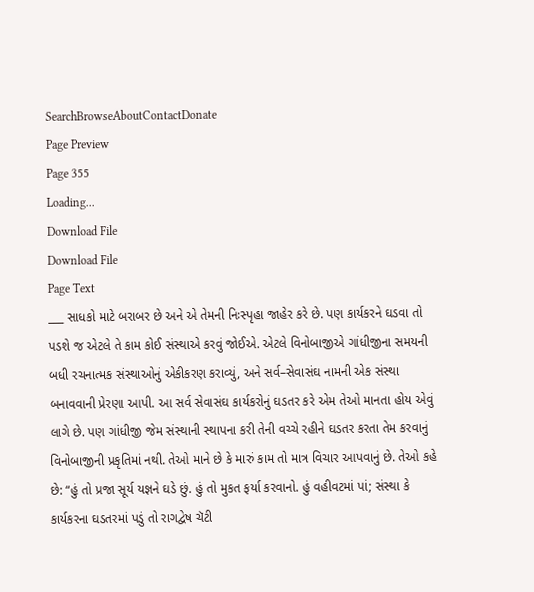SearchBrowseAboutContactDonate
Page Preview
Page 355
Loading...
Download File
Download File
Page Text
___ સાધકો માટે બરાબર છે અને એ તેમની નિઃસ્પૃહા જાહેર કરે છે. પણ કાર્યકરને ઘડવા તો પડશે જ એટલે તે કામ કોઈ સંસ્થાએ કરવું જોઈએ. એટલે વિનોબાજીએ ગાંધીજીના સમયની બધી રચનાત્મક સંસ્થાઓનું એકીકરણ કરાવ્યું, અને સર્વ–સેવાસંઘ નામની એક સંસ્થા બનાવવાની પ્રેરણા આપી. આ સર્વ સેવાસંઘ કાર્યકરોનું ઘડતર કરે એમ તેઓ માનતા હોય એવું લાગે છે. પણ ગાંધીજી જેમ સંસ્થાની સ્થાપના કરી તેની વચ્ચે રહીને ઘડતર કરતા તેમ કરવાનું વિનોબાજીની પ્રકૃતિમાં નથી. તેઓ માને છે કે મારું કામ તો માત્ર વિચાર આપવાનું છે. તેઓ કહે છે: “હું તો પ્રજા સૂર્ય યજ્ઞને ઘડે છું. હું તો મુકત ફર્યા કરવાનો. હું વહીવટમાં પાં; સંસ્થા કે કાર્યકરના ઘડતરમાં પડું તો રાગદ્વેષ ચૅટી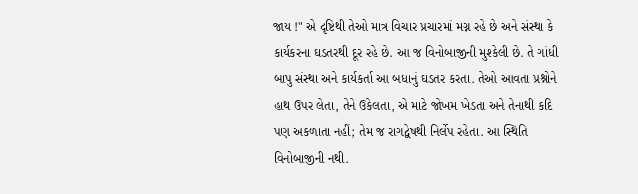જાય !" એ દૃષ્ટિથી તેઓ માત્ર વિચાર પ્રચારમાં મગ્ન રહે છે અને સંસ્થા કે કાર્યકરના ઘડતરથી દૂર રહે છે. આ જ વિનોબાજીની મુશ્કેલી છે. તે ગાંધી બાપુ સંસ્થા અને કાર્યકર્તા આ બધાનું ઘડતર કરતા. તેઓ આવતા પ્રશ્નોને હાથ ઉપર લેતા, તેને ઉકેલતા, એ માટે જોખમ ખેડતા અને તેનાથી કદિ પણ અકળાતા નહીં; તેમ જ રાગદ્વેષથી નિર્લેપ રહેતા. આ સ્થિતિ વિનોબાજીની નથી.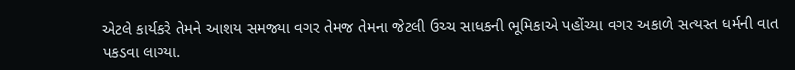એટલે કાર્યકરે તેમને આશય સમજ્યા વગર તેમજ તેમના જેટલી ઉચ્ચ સાધકની ભૂમિકાએ પહોંચ્યા વગર અકાળે સત્યસ્ત ધર્મની વાત પકડવા લાગ્યા.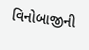વિનોબાજીની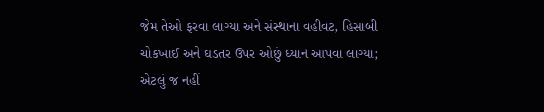જેમ તેઓ ફરવા લાગ્યા અને સંસ્થાના વહીવટ, હિસાબી ચોકખાઈ અને ઘડતર ઉપર ઓછું ધ્યાન આપવા લાગ્યા; એટલું જ નહીં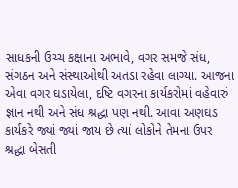સાધકની ઉચ્ચ કક્ષાના અભાવે, વગર સમજે સંધ, સંગઠન અને સંસ્થાઓથી અતડા રહેવા લાગ્યા. આજના એવા વગર ઘડાયેલા, દષ્ટિ વગરના કાર્યકરોમાં વહેવારું જ્ઞાન નથી અને સંધ શ્રદ્ધા પણ નથી. આવા અણઘડ કાર્યકરે જ્યાં જ્યાં જાય છે ત્યાં લોકોને તેમના ઉપર શ્રદ્ધા બેસતી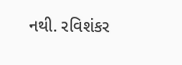નથી. રવિશંકર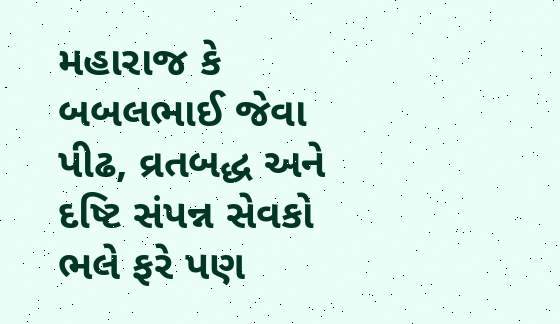મહારાજ કે બબલભાઈ જેવા પીઢ, વ્રતબદ્ધ અને દષ્ટિ સંપન્ન સેવકો ભલે ફરે પણ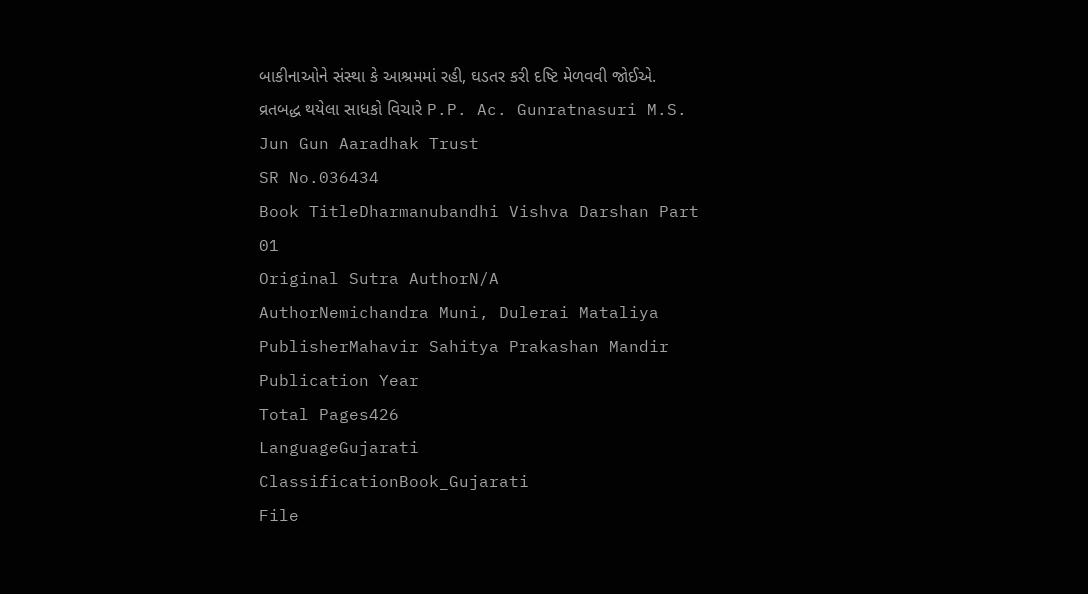બાકીનાઓને સંસ્થા કે આશ્રમમાં રહી, ઘડતર કરી દષ્ટિ મેળવવી જોઈએ. વ્રતબદ્ધ થયેલા સાધકો વિચારે P.P. Ac. Gunratnasuri M.S. Jun Gun Aaradhak Trust
SR No.036434
Book TitleDharmanubandhi Vishva Darshan Part 01
Original Sutra AuthorN/A
AuthorNemichandra Muni, Dulerai Mataliya
PublisherMahavir Sahitya Prakashan Mandir
Publication Year
Total Pages426
LanguageGujarati
ClassificationBook_Gujarati
File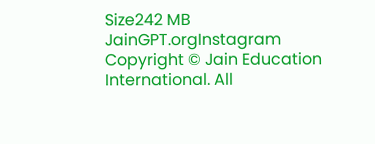Size242 MB
JainGPT.orgInstagram
Copyright © Jain Education International. All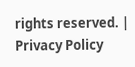rights reserved. | Privacy Policy